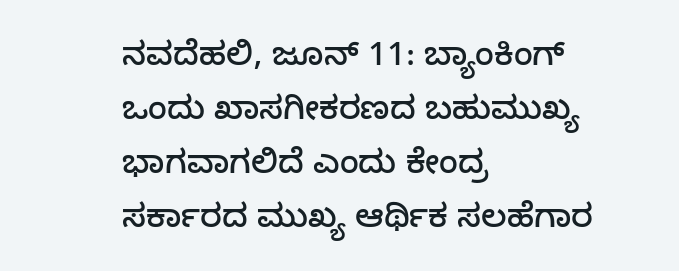ನವದೆಹಲಿ, ಜೂನ್ 11: ಬ್ಯಾಂಕಿಂಗ್ ಒಂದು ಖಾಸಗೀಕರಣದ ಬಹುಮುಖ್ಯ ಭಾಗವಾಗಲಿದೆ ಎಂದು ಕೇಂದ್ರ ಸರ್ಕಾರದ ಮುಖ್ಯ ಆರ್ಥಿಕ ಸಲಹೆಗಾರ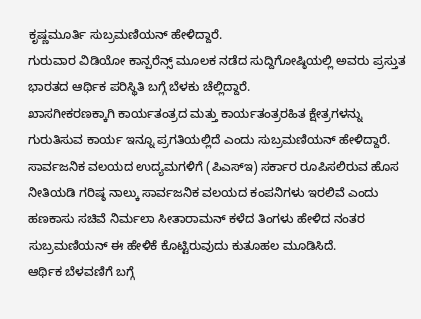ಕೃಷ್ಣಮೂರ್ತಿ ಸುಬ್ರಮಣಿಯನ್ ಹೇಳಿದ್ದಾರೆ.
ಗುರುವಾರ ವಿಡಿಯೋ ಕಾನ್ಪರೆನ್ಸ್ ಮೂಲಕ ನಡೆದ ಸುದ್ದಿಗೋಷ್ಠಿಯಲ್ಲಿ ಅವರು ಪ್ರಸ್ತುತ ಭಾರತದ ಆರ್ಥಿಕ ಪರಿಸ್ಥಿತಿ ಬಗ್ಗೆ ಬೆಳಕು ಚೆಲ್ಲಿದ್ದಾರೆ.
ಖಾಸಗೀಕರಣಕ್ಕಾಗಿ ಕಾರ್ಯತಂತ್ರದ ಮತ್ತು ಕಾರ್ಯತಂತ್ರರಹಿತ ಕ್ಷೇತ್ರಗಳನ್ನು ಗುರುತಿಸುವ ಕಾರ್ಯ ಇನ್ನೂ ಪ್ರಗತಿಯಲ್ಲಿದೆ ಎಂದು ಸುಬ್ರಮಣಿಯನ್ ಹೇಳಿದ್ದಾರೆ. ಸಾರ್ವಜನಿಕ ವಲಯದ ಉದ್ಯಮಗಳಿಗೆ (ಪಿಎಸ್ಇ) ಸರ್ಕಾರ ರೂಪಿಸಲಿರುವ ಹೊಸ ನೀತಿಯಡಿ ಗರಿಷ್ಠ ನಾಲ್ಕು ಸಾರ್ವಜನಿಕ ವಲಯದ ಕಂಪನಿಗಳು ಇರಲಿವೆ ಎಂದು ಹಣಕಾಸು ಸಚಿವೆ ನಿರ್ಮಲಾ ಸೀತಾರಾಮನ್ ಕಳೆದ ತಿಂಗಳು ಹೇಳಿದ ನಂತರ ಸುಬ್ರಮಣಿಯನ್ ಈ ಹೇಳಿಕೆ ಕೊಟ್ಟಿರುವುದು ಕುತೂಹಲ ಮೂಡಿಸಿದೆ.
ಆರ್ಥಿಕ ಬೆಳವಣಿಗೆ ಬಗ್ಗೆ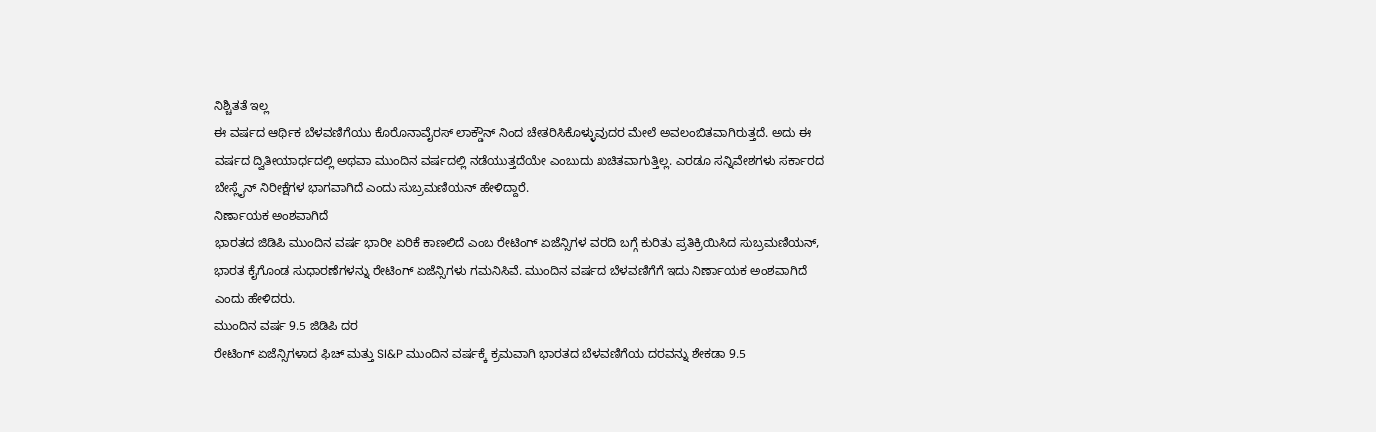ನಿಶ್ಚಿತತೆ ಇಲ್ಲ
ಈ ವರ್ಷದ ಆರ್ಥಿಕ ಬೆಳವಣಿಗೆಯು ಕೊರೊನಾವೈರಸ್ ಲಾಕ್ಡೌನ್ ನಿಂದ ಚೇತರಿಸಿಕೊಳ್ಳುವುದರ ಮೇಲೆ ಅವಲಂಬಿತವಾಗಿರುತ್ತದೆ. ಅದು ಈ ವರ್ಷದ ದ್ವಿತೀಯಾರ್ಧದಲ್ಲಿ ಅಥವಾ ಮುಂದಿನ ವರ್ಷದಲ್ಲಿ ನಡೆಯುತ್ತದೆಯೇ ಎಂಬುದು ಖಚಿತವಾಗುತ್ತಿಲ್ಲ. ಎರಡೂ ಸನ್ನಿವೇಶಗಳು ಸರ್ಕಾರದ ಬೇಸ್ಲೈನ್ ನಿರೀಕ್ಷೆಗಳ ಭಾಗವಾಗಿದೆ ಎಂದು ಸುಬ್ರಮಣಿಯನ್ ಹೇಳಿದ್ದಾರೆ.
ನಿರ್ಣಾಯಕ ಅಂಶವಾಗಿದೆ
ಭಾರತದ ಜಿಡಿಪಿ ಮುಂದಿನ ವರ್ಷ ಭಾರೀ ಏರಿಕೆ ಕಾಣಲಿದೆ ಎಂಬ ರೇಟಿಂಗ್ ಏಜೆನ್ಸಿಗಳ ವರದಿ ಬಗ್ಗೆ ಕುರಿತು ಪ್ರತಿಕ್ರಿಯಿಸಿದ ಸುಬ್ರಮಣಿಯನ್, ಭಾರತ ಕೈಗೊಂಡ ಸುಧಾರಣೆಗಳನ್ನು ರೇಟಿಂಗ್ ಏಜೆನ್ಸಿಗಳು ಗಮನಿಸಿವೆ. ಮುಂದಿನ ವರ್ಷದ ಬೆಳವಣಿಗೆಗೆ ಇದು ನಿರ್ಣಾಯಕ ಅಂಶವಾಗಿದೆ ಎಂದು ಹೇಳಿದರು.
ಮುಂದಿನ ವರ್ಷ 9.5 ಜಿಡಿಪಿ ದರ
ರೇಟಿಂಗ್ ಏಜೆನ್ಸಿಗಳಾದ ಫಿಚ್ ಮತ್ತು SI&P ಮುಂದಿನ ವರ್ಷಕ್ಕೆ ಕ್ರಮವಾಗಿ ಭಾರತದ ಬೆಳವಣಿಗೆಯ ದರವನ್ನು ಶೇಕಡಾ 9.5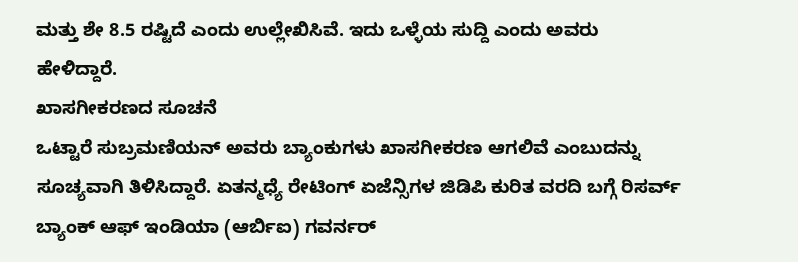ಮತ್ತು ಶೇ 8.5 ರಷ್ಟಿದೆ ಎಂದು ಉಲ್ಲೇಖಿಸಿವೆ. ಇದು ಒಳ್ಳೆಯ ಸುದ್ದಿ ಎಂದು ಅವರು ಹೇಳಿದ್ದಾರೆ.
ಖಾಸಗೀಕರಣದ ಸೂಚನೆ
ಒಟ್ಟಾರೆ ಸುಬ್ರಮಣಿಯನ್ ಅವರು ಬ್ಯಾಂಕುಗಳು ಖಾಸಗೀಕರಣ ಆಗಲಿವೆ ಎಂಬುದನ್ನು ಸೂಚ್ಯವಾಗಿ ತಿಳಿಸಿದ್ದಾರೆ. ಏತನ್ಮಧ್ಯೆ ರೇಟಿಂಗ್ ಏಜೆನ್ಸಿಗಳ ಜಿಡಿಪಿ ಕುರಿತ ವರದಿ ಬಗ್ಗೆ ರಿಸರ್ವ್ ಬ್ಯಾಂಕ್ ಆಫ್ ಇಂಡಿಯಾ (ಆರ್ಬಿಐ) ಗವರ್ನರ್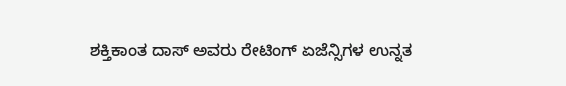ಶಕ್ತಿಕಾಂತ ದಾಸ್ ಅವರು ರೇಟಿಂಗ್ ಏಜೆನ್ಸಿಗಳ ಉನ್ನತ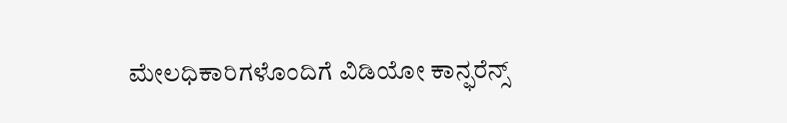ಮೇಲಧಿಕಾರಿಗಳೊಂದಿಗೆ ವಿಡಿಯೋ ಕಾನ್ಫರೆನ್ಸ್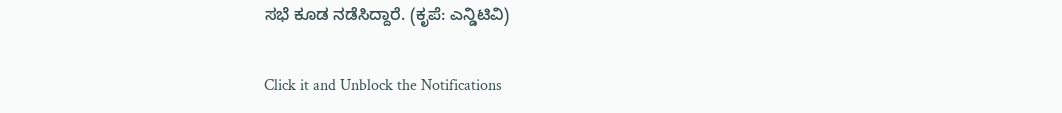ಸಭೆ ಕೂಡ ನಡೆಸಿದ್ದಾರೆ. (ಕೃಪೆ: ಎನ್ಡಿಟಿವಿ)


Click it and Unblock the Notifications